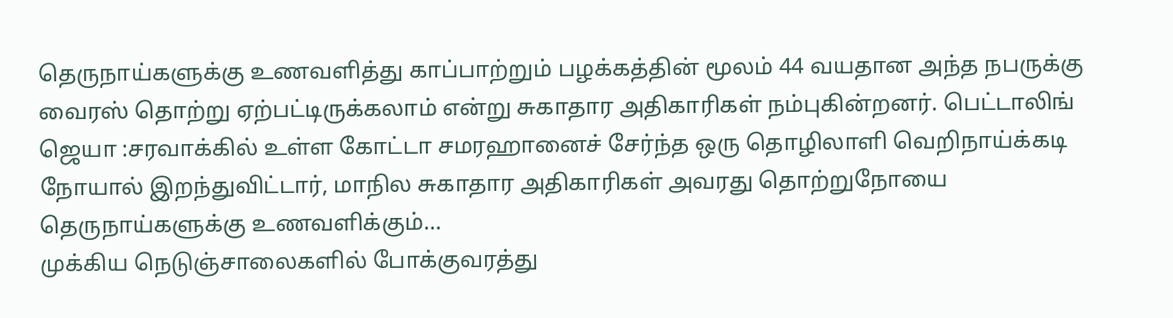தெருநாய்களுக்கு உணவளித்து காப்பாற்றும் பழக்கத்தின் மூலம் 44 வயதான அந்த நபருக்கு வைரஸ் தொற்று ஏற்பட்டிருக்கலாம் என்று சுகாதார அதிகாரிகள் நம்புகின்றனர். பெட்டாலிங் ஜெயா :சரவாக்கில் உள்ள கோட்டா சமரஹானைச் சேர்ந்த ஒரு தொழிலாளி வெறிநாய்க்கடி நோயால் இறந்துவிட்டார், மாநில சுகாதார அதிகாரிகள் அவரது தொற்றுநோயை தெருநாய்களுக்கு உணவளிக்கும்…
முக்கிய நெடுஞ்சாலைகளில் போக்குவரத்து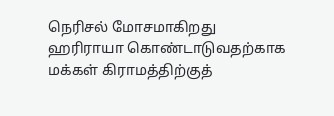நெரிசல் மோசமாகிறது
ஹரிராயா கொண்டாடுவதற்காக மக்கள் கிராமத்திற்குத்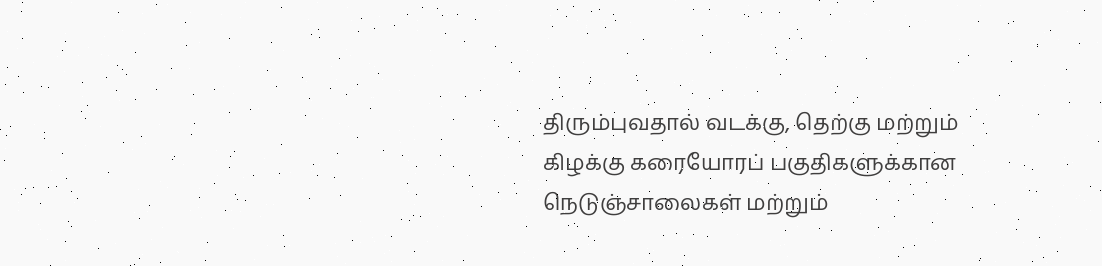திரும்புவதால் வடக்கு, தெற்கு மற்றும் கிழக்கு கரையோரப் பகுதிகளுக்கான நெடுஞ்சாலைகள் மற்றும்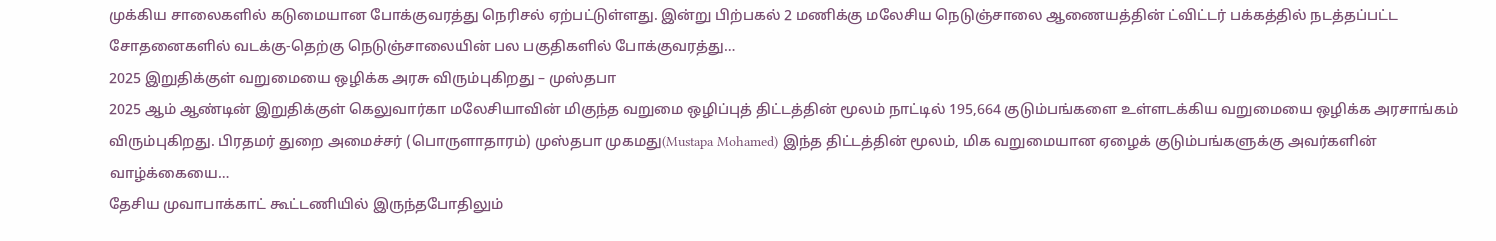முக்கிய சாலைகளில் கடுமையான போக்குவரத்து நெரிசல் ஏற்பட்டுள்ளது. இன்று பிற்பகல் 2 மணிக்கு மலேசிய நெடுஞ்சாலை ஆணையத்தின் ட்விட்டர் பக்கத்தில் நடத்தப்பட்ட சோதனைகளில் வடக்கு-தெற்கு நெடுஞ்சாலையின் பல பகுதிகளில் போக்குவரத்து…
2025 இறுதிக்குள் வறுமையை ஒழிக்க அரசு விரும்புகிறது – முஸ்தபா
2025 ஆம் ஆண்டின் இறுதிக்குள் கெலுவார்கா மலேசியாவின் மிகுந்த வறுமை ஒழிப்புத் திட்டத்தின் மூலம் நாட்டில் 195,664 குடும்பங்களை உள்ளடக்கிய வறுமையை ஒழிக்க அரசாங்கம் விரும்புகிறது. பிரதமர் துறை அமைச்சர் (பொருளாதாரம்) முஸ்தபா முகமது(Mustapa Mohamed) இந்த திட்டத்தின் மூலம், மிக வறுமையான ஏழைக் குடும்பங்களுக்கு அவர்களின் வாழ்க்கையை…
தேசிய முவாபாக்காட் கூட்டணியில் இருந்தபோதிலும்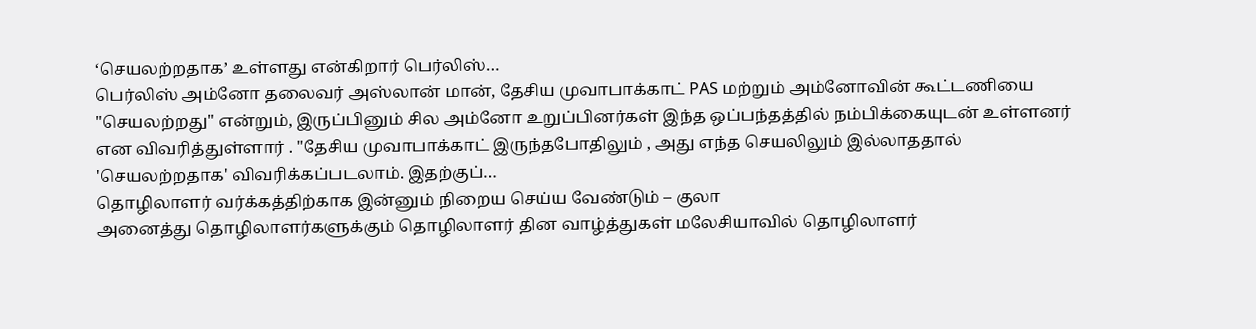‘செயலற்றதாக’ உள்ளது என்கிறார் பெர்லிஸ்…
பெர்லிஸ் அம்னோ தலைவர் அஸ்லான் மான், தேசிய முவாபாக்காட் PAS மற்றும் அம்னோவின் கூட்டணியை "செயலற்றது" என்றும், இருப்பினும் சில அம்னோ உறுப்பினர்கள் இந்த ஒப்பந்தத்தில் நம்பிக்கையுடன் உள்ளனர் என விவரித்துள்ளார் . "தேசிய முவாபாக்காட் இருந்தபோதிலும் , அது எந்த செயலிலும் இல்லாததால் 'செயலற்றதாக' விவரிக்கப்படலாம். இதற்குப்…
தொழிலாளர் வர்க்கத்திற்காக இன்னும் நிறைய செய்ய வேண்டும் – குலா
அனைத்து தொழிலாளர்களுக்கும் தொழிலாளர் தின வாழ்த்துகள் மலேசியாவில் தொழிலாளர்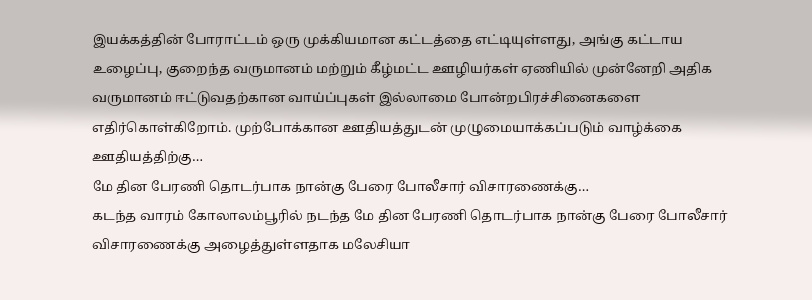இயக்கத்தின் போராட்டம் ஒரு முக்கியமான கட்டத்தை எட்டியுள்ளது, அங்கு கட்டாய உழைப்பு, குறைந்த வருமானம் மற்றும் கீழ்மட்ட ஊழியர்கள் ஏணியில் முன்னேறி அதிக வருமானம் ஈட்டுவதற்கான வாய்ப்புகள் இல்லாமை போன்றபிரச்சினைகளை எதிர்கொள்கிறோம். முற்போக்கான ஊதியத்துடன் முழுமையாக்கப்படும் வாழ்க்கை ஊதியத்திற்கு…
மே தின பேரணி தொடர்பாக நான்கு பேரை போலீசார் விசாரணைக்கு…
கடந்த வாரம் கோலாலம்பூரில் நடந்த மே தின பேரணி தொடர்பாக நான்கு பேரை போலீசார் விசாரணைக்கு அழைத்துள்ளதாக மலேசியா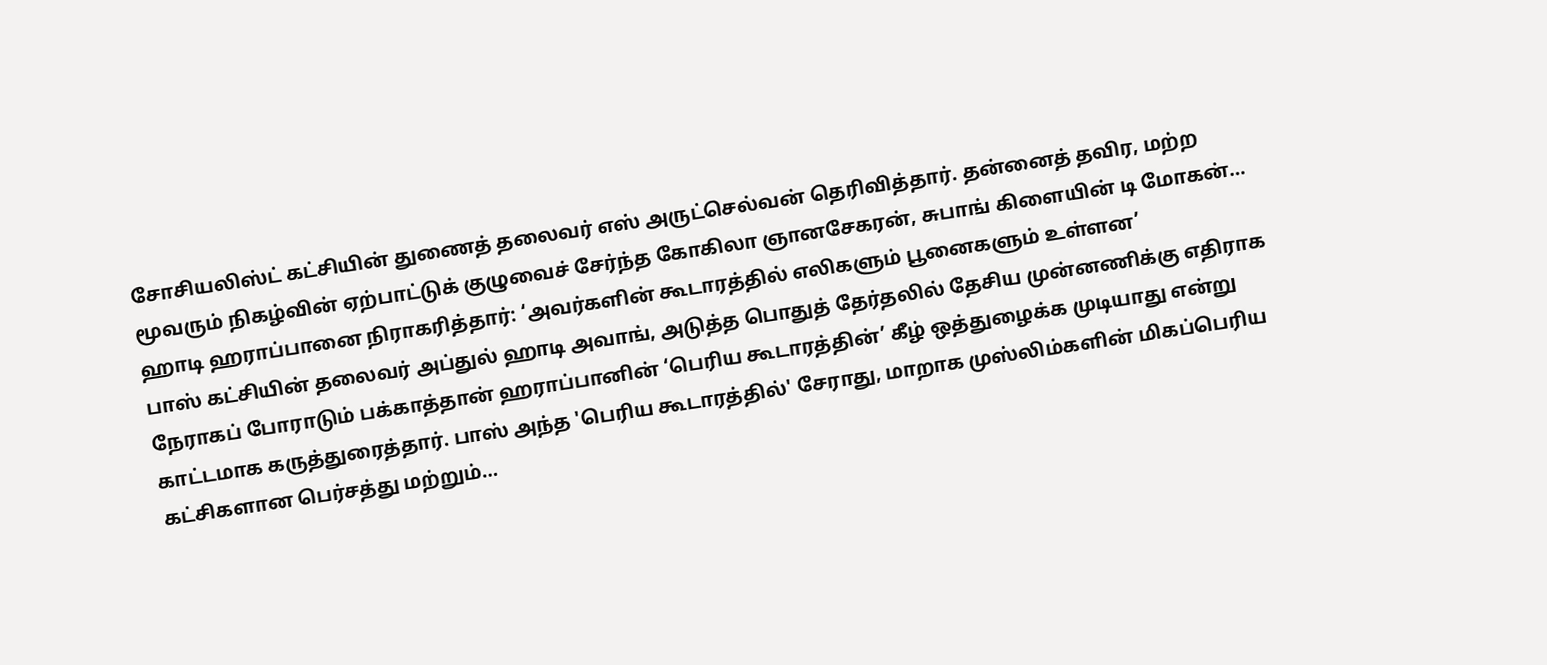சோசியலிஸ்ட் கட்சியின் துணைத் தலைவர் எஸ் அருட்செல்வன் தெரிவித்தார். தன்னைத் தவிர, மற்ற மூவரும் நிகழ்வின் ஏற்பாட்டுக் குழுவைச் சேர்ந்த கோகிலா ஞானசேகரன், சுபாங் கிளையின் டி மோகன்…
ஹாடி ஹராப்பானை நிராகரித்தார்: ‘அவர்களின் கூடாரத்தில் எலிகளும் பூனைகளும் உள்ளன’
பாஸ் கட்சியின் தலைவர் அப்துல் ஹாடி அவாங், அடுத்த பொதுத் தேர்தலில் தேசிய முன்னணிக்கு எதிராக நேராகப் போராடும் பக்காத்தான் ஹராப்பானின் ‘பெரிய கூடாரத்தின்’ கீழ் ஒத்துழைக்க முடியாது என்று காட்டமாக கருத்துரைத்தார். பாஸ் அந்த 'பெரிய கூடாரத்தில்' சேராது, மாறாக முஸ்லிம்களின் மிகப்பெரிய கட்சிகளான பெர்சத்து மற்றும்…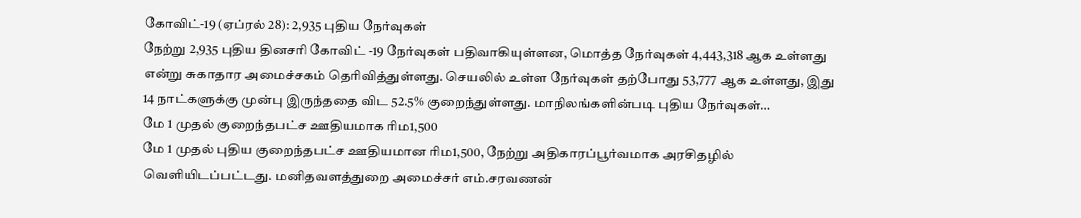கோவிட்-19 (ஏப்ரல் 28): 2,935 புதிய நேர்வுகள்
நேற்று 2,935 புதிய தினசரி கோவிட் -19 நேர்வுகள் பதிவாகியுள்ளன, மொத்த நேர்வுகள் 4,443,318 ஆக உள்ளது என்று சுகாதார அமைச்சகம் தெரிவித்துள்ளது. செயலில் உள்ள நேர்வுகள் தற்போது 53,777 ஆக உள்ளது, இது 14 நாட்களுக்கு முன்பு இருந்ததை விட 52.5% குறைந்துள்ளது. மாநிலங்களின்படி புதிய நேர்வுகள்…
மே 1 முதல் குறைந்தபட்ச ஊதியமாக ரிம1,500
மே 1 முதல் புதிய குறைந்தபட்ச ஊதியமான ரிம1,500, நேற்று அதிகாரப்பூர்வமாக அரசிதழில் வெளியிடப்பட்டது. மனிதவளத்துறை அமைச்சர் எம்.சரவணன்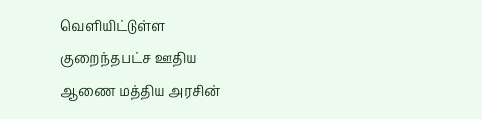வெளியிட்டுள்ள குறைந்தபட்ச ஊதிய ஆணை மத்திய அரசின்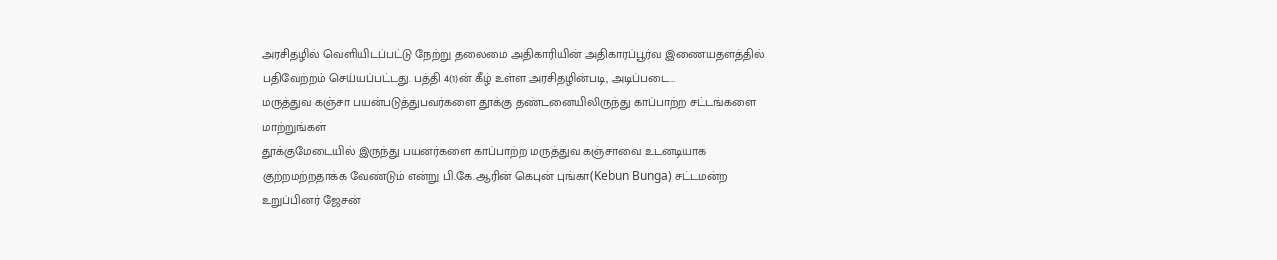அரசிதழில் வெளியிடப்பட்டு நேற்று தலைமை அதிகாரியின் அதிகாரப்பூர்வ இணையதளத்தில் பதிவேற்றம் செய்யப்பட்டது. பத்தி 4(1)ன் கீழ் உள்ள அரசிதழின்படி, அடிப்படை…
மருத்துவ கஞ்சா பயன்படுத்துபவர்களை தூக்கு தண்டனையிலிருந்து காப்பாற்ற சட்டங்களை மாற்றுங்கள்
தூக்குமேடையில் இருந்து பயனர்களை காப்பாற்ற மருத்துவ கஞ்சாவை உடனடியாக குற்றமற்றதாக்க வேண்டும் என்று பி.கே.ஆரின் கெபுன் புங்கா(Kebun Bunga) சட்டமன்ற உறுப்பினர் ஜேசன்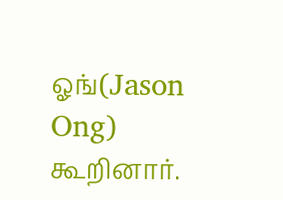ஓங்(Jason Ong) கூறினார்.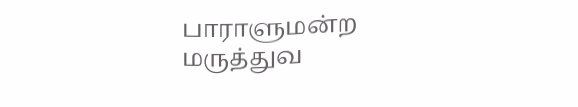பாராளுமன்ற மருத்துவ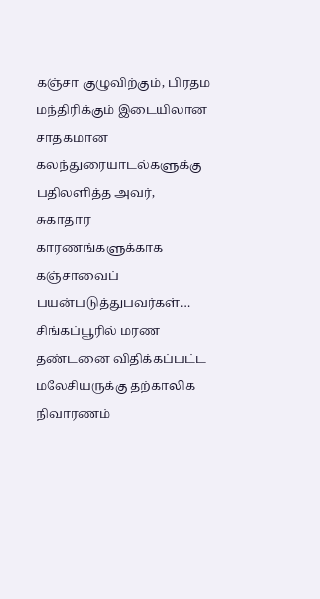கஞ்சா குழுவிற்கும், பிரதம மந்திரிக்கும் இடையிலான சாதகமான கலந்துரையாடல்களுக்கு பதிலளித்த அவர், சுகாதார காரணங்களுக்காக கஞ்சாவைப் பயன்படுத்துபவர்கள்…
சிங்கப்பூரில் மரண தண்டனை விதிக்கப்பட்ட மலேசியருக்கு தற்காலிக நிவாரணம்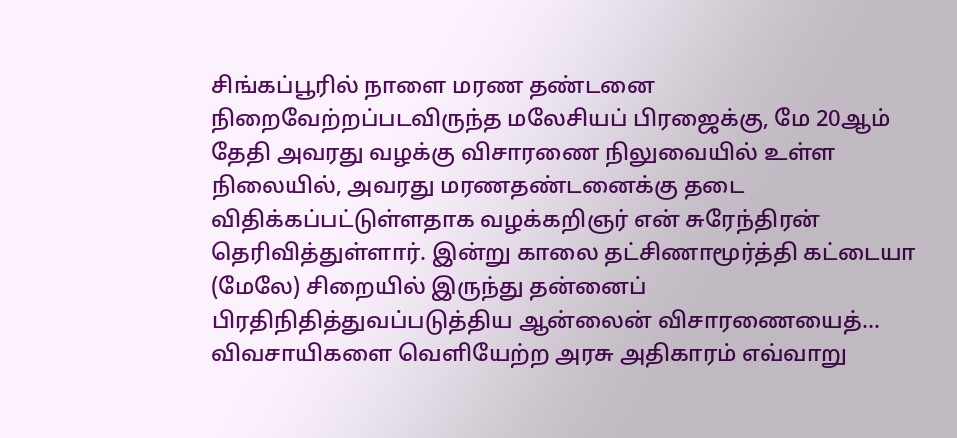சிங்கப்பூரில் நாளை மரண தண்டனை நிறைவேற்றப்படவிருந்த மலேசியப் பிரஜைக்கு, மே 20ஆம் தேதி அவரது வழக்கு விசாரணை நிலுவையில் உள்ள நிலையில், அவரது மரணதண்டனைக்கு தடை விதிக்கப்பட்டுள்ளதாக வழக்கறிஞர் என் சுரேந்திரன் தெரிவித்துள்ளார். இன்று காலை தட்சிணாமூர்த்தி கட்டையா (மேலே) சிறையில் இருந்து தன்னைப் பிரதிநிதித்துவப்படுத்திய ஆன்லைன் விசாரணையைத்…
விவசாயிகளை வெளியேற்ற அரசு அதிகாரம் எவ்வாறு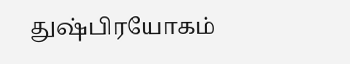துஷ்பிரயோகம்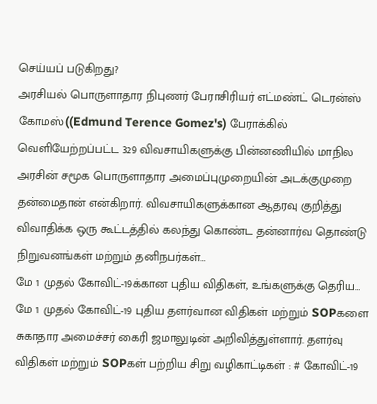செய்யப் படுகிறது?
அரசியல் பொருளாதார நிபுணர் பேராசிரியர் எட்மண்ட் டெரன்ஸ் கோமஸ்((Edmund Terence Gomez's) பேராக்கில் வெளியேற்றப்பட்ட 329 விவசாயிகளுக்கு பின்னணியில் மாநில அரசின் சமூக பொருளாதார அமைப்புமுறையின் அடக்குமுறை தன்மைதான் என்கிறார். விவசாயிகளுக்கான ஆதரவு குறித்து விவாதிக்க ஒரு கூட்டத்தில் கலந்து கொண்ட தன்னார்வ தொண்டு நிறுவனங்கள் மற்றும் தனிநபர்கள்…
மே 1 முதல் கோவிட்-19க்கான புதிய விதிகள், உங்களுக்கு தெரிய…
மே 1 முதல் கோவிட்-19 புதிய தளர்வான விதிகள் மற்றும் SOPகளை சுகாதார அமைச்சர் கைரி ஜமாலுடின் அறிவித்துள்ளார். தளர்வு விதிகள் மற்றும் SOPகள் பற்றிய சிறு வழிகாட்டிகள் : # கோவிட்-19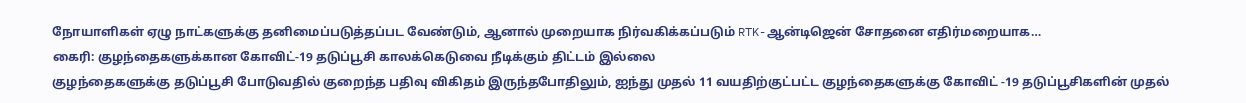நோயாளிகள் ஏழு நாட்களுக்கு தனிமைப்படுத்தப்பட வேண்டும், ஆனால் முறையாக நிர்வகிக்கப்படும் RTK-ஆன்டிஜென் சோதனை எதிர்மறையாக…
கைரி: குழந்தைகளுக்கான கோவிட்-19 தடுப்பூசி காலக்கெடுவை நீடிக்கும் திட்டம் இல்லை
குழந்தைகளுக்கு தடுப்பூசி போடுவதில் குறைந்த பதிவு விகிதம் இருந்தபோதிலும், ஐந்து முதல் 11 வயதிற்குட்பட்ட குழந்தைகளுக்கு கோவிட் -19 தடுப்பூசிகளின் முதல்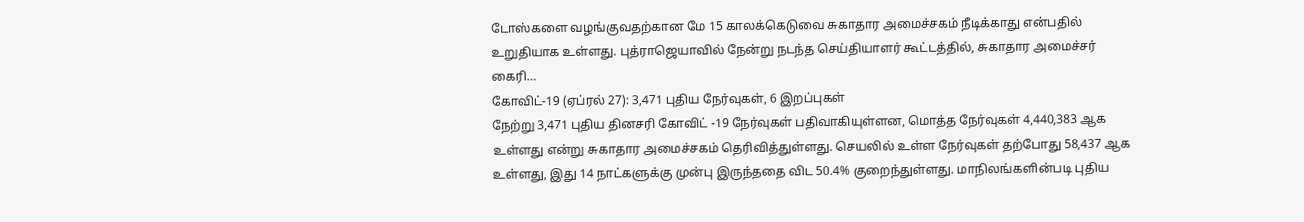டோஸ்களை வழங்குவதற்கான மே 15 காலக்கெடுவை சுகாதார அமைச்சகம் நீடிக்காது என்பதில் உறுதியாக உள்ளது. புத்ராஜெயாவில் நேன்று நடந்த செய்தியாளர் கூட்டத்தில், சுகாதார அமைச்சர் கைரி…
கோவிட்-19 (ஏப்ரல் 27): 3,471 புதிய நேர்வுகள், 6 இறப்புகள்
நேற்று 3,471 புதிய தினசரி கோவிட் -19 நேர்வுகள் பதிவாகியுள்ளன, மொத்த நேர்வுகள் 4,440,383 ஆக உள்ளது என்று சுகாதார அமைச்சகம் தெரிவித்துள்ளது. செயலில் உள்ள நேர்வுகள் தற்போது 58,437 ஆக உள்ளது, இது 14 நாட்களுக்கு முன்பு இருந்ததை விட 50.4% குறைந்துள்ளது. மாநிலங்களின்படி புதிய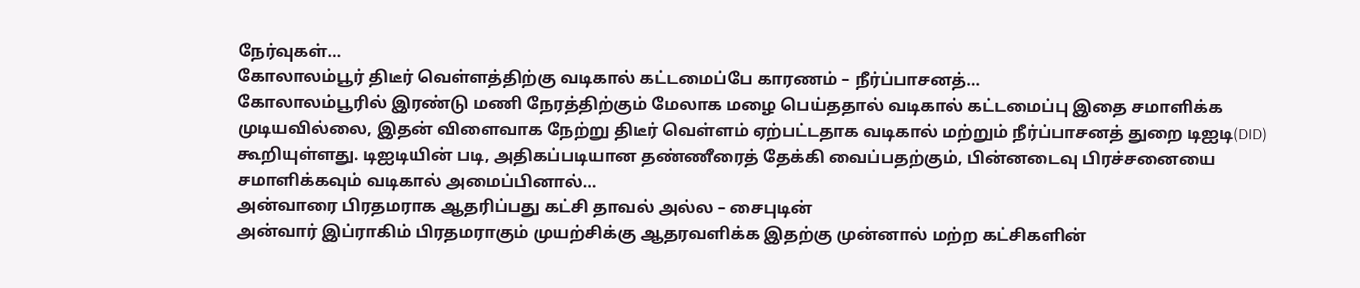நேர்வுகள்…
கோலாலம்பூர் திடீர் வெள்ளத்திற்கு வடிகால் கட்டமைப்பே காரணம் – நீர்ப்பாசனத்…
கோலாலம்பூரில் இரண்டு மணி நேரத்திற்கும் மேலாக மழை பெய்ததால் வடிகால் கட்டமைப்பு இதை சமாளிக்க முடியவில்லை, இதன் விளைவாக நேற்று திடீர் வெள்ளம் ஏற்பட்டதாக வடிகால் மற்றும் நீர்ப்பாசனத் துறை டிஐடி(DID) கூறியுள்ளது. டிஐடியின் படி, அதிகப்படியான தண்ணீரைத் தேக்கி வைப்பதற்கும், பின்னடைவு பிரச்சனையை சமாளிக்கவும் வடிகால் அமைப்பினால்…
அன்வாரை பிரதமராக ஆதரிப்பது கட்சி தாவல் அல்ல – சைபுடின்
அன்வார் இப்ராகிம் பிரதமராகும் முயற்சிக்கு ஆதரவளிக்க இதற்கு முன்னால் மற்ற கட்சிகளின்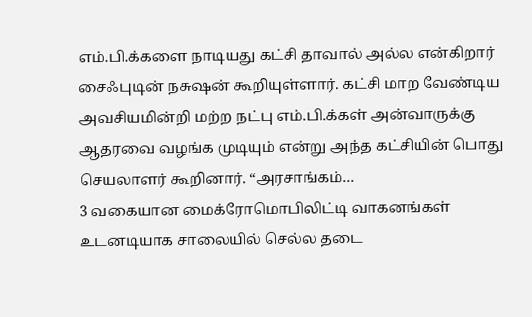எம்.பி.க்களை நாடியது கட்சி தாவால் அல்ல என்கிறார் சைஃபுடின் நசுஷன் கூறியுள்ளார். கட்சி மாற வேண்டிய அவசியமின்றி மற்ற நட்பு எம்.பி.க்கள் அன்வாருக்கு ஆதரவை வழங்க முடியும் என்று அந்த கட்சியின் பொது செயலாளர் கூறினார். “அரசாங்கம்…
3 வகையான மைக்ரோமொபிலிட்டி வாகனங்கள் உடனடியாக சாலையில் செல்ல தடை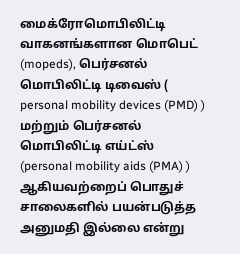மைக்ரோமொபிலிட்டி வாகனங்களான மொபெட் (mopeds), பெர்சனல் மொபிலிட்டி டிவைஸ் ( personal mobility devices (PMD) ) மற்றும் பெர்சனல் மொபிலிட்டி எய்ட்ஸ் (personal mobility aids (PMA) ) ஆகியவற்றைப் பொதுச் சாலைகளில் பயன்படுத்த அனுமதி இல்லை என்று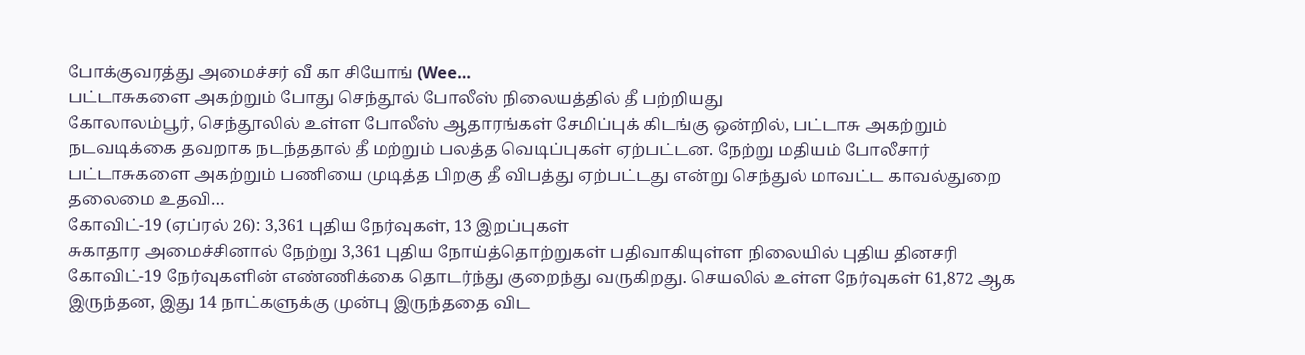போக்குவரத்து அமைச்சர் வீ கா சியோங் (Wee…
பட்டாசுகளை அகற்றும் போது செந்தூல் போலீஸ் நிலையத்தில் தீ பற்றியது
கோலாலம்பூர், செந்தூலில் உள்ள போலீஸ் ஆதாரங்கள் சேமிப்புக் கிடங்கு ஒன்றில், பட்டாசு அகற்றும் நடவடிக்கை தவறாக நடந்ததால் தீ மற்றும் பலத்த வெடிப்புகள் ஏற்பட்டன. நேற்று மதியம் போலீசார் பட்டாசுகளை அகற்றும் பணியை முடித்த பிறகு தீ விபத்து ஏற்பட்டது என்று செந்துல் மாவட்ட காவல்துறை தலைமை உதவி…
கோவிட்-19 (ஏப்ரல் 26): 3,361 புதிய நேர்வுகள், 13 இறப்புகள்
சுகாதார அமைச்சினால் நேற்று 3,361 புதிய நோய்த்தொற்றுகள் பதிவாகியுள்ள நிலையில் புதிய தினசரி கோவிட்-19 நேர்வுகளின் எண்ணிக்கை தொடர்ந்து குறைந்து வருகிறது. செயலில் உள்ள நேர்வுகள் 61,872 ஆக இருந்தன, இது 14 நாட்களுக்கு முன்பு இருந்ததை விட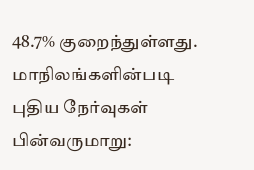48.7% குறைந்துள்ளது. மாநிலங்களின்படி புதிய நேர்வுகள் பின்வருமாறு: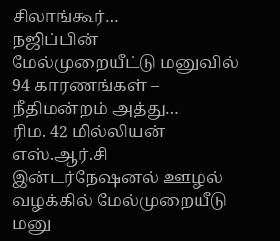சிலாங்கூர்…
நஜிப்பின் மேல்முறையீட்டு மனுவில் 94 காரணங்கள் – நீதிமன்றம் அத்து…
ரிம. 42 மில்லியன் எஸ்.ஆர்.சி இன்டர்நேஷனல் ஊழல் வழக்கில் மேல்முறையீடு மனு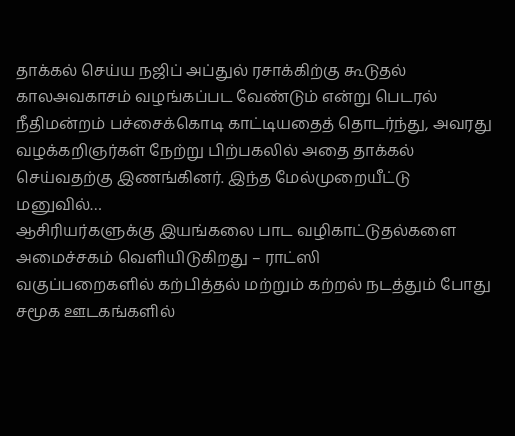தாக்கல் செய்ய நஜிப் அப்துல் ரசாக்கிற்கு கூடுதல் காலஅவகாசம் வழங்கப்பட வேண்டும் என்று பெடரல் நீதிமன்றம் பச்சைக்கொடி காட்டியதைத் தொடர்ந்து, அவரது வழக்கறிஞர்கள் நேற்று பிற்பகலில் அதை தாக்கல் செய்வதற்கு இணங்கினர். இந்த மேல்முறையீட்டு மனுவில்…
ஆசிரியர்களுக்கு இயங்கலை பாட வழிகாட்டுதல்களை அமைச்சகம் வெளியிடுகிறது – ராட்ஸி
வகுப்பறைகளில் கற்பித்தல் மற்றும் கற்றல் நடத்தும் போது சமூக ஊடகங்களில்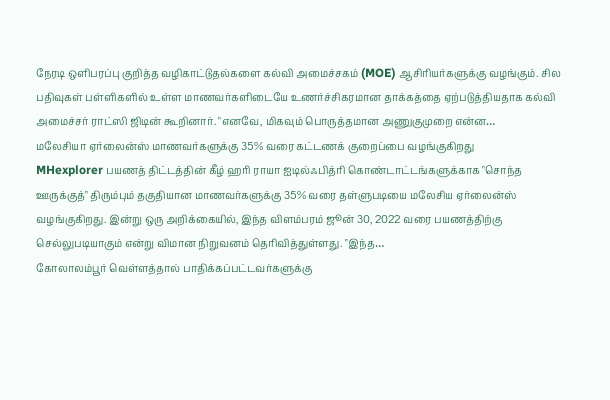நேரடி ஒளிபரப்பு குறித்த வழிகாட்டுதல்களை கல்வி அமைச்சகம் (MOE) ஆசிரியர்களுக்கு வழங்கும். சில பதிவுகள் பள்ளிகளில் உள்ள மாணவர்களிடையே உணர்ச்சிகரமான தாக்கத்தை ஏற்படுத்தியதாக கல்வி அமைச்சர் ராட்ஸி ஜிடின் கூறினார். "எனவே, மிகவும் பொருத்தமான அணுகுமுறை என்ன…
மலேசியா ஏர்லைன்ஸ் மாணவர்களுக்கு 35% வரை கட்டணக் குறைப்பை வழங்குகிறது
MHexplorer பயணத் திட்டத்தின் கீழ் ஹரி ராயா ஐடில்ஃபித்ரி கொண்டாட்டங்களுக்காக "சொந்த ஊருக்குத்" திரும்பும் தகுதியான மாணவர்களுக்கு 35% வரை தள்ளுபடியை மலேசிய ஏர்லைன்ஸ் வழங்குகிறது. இன்று ஒரு அறிக்கையில், இந்த விளம்பரம் ஜூன் 30, 2022 வரை பயணத்திற்கு செல்லுபடியாகும் என்று விமான நிறுவனம் தெரிவித்துள்ளது. "இந்த…
கோலாலம்பூர் வெள்ளத்தால் பாதிக்கப்பட்டவர்களுக்கு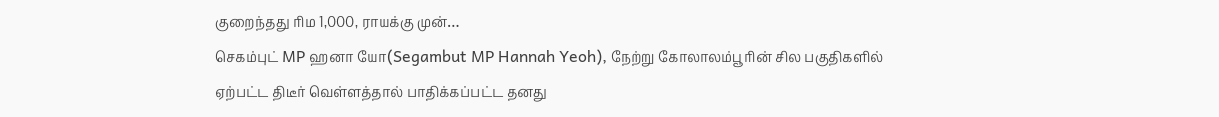குறைந்தது ரிம 1,000, ராயக்கு முன்…
செகம்புட் MP ஹனா யோ(Segambut MP Hannah Yeoh), நேற்று கோலாலம்பூரின் சில பகுதிகளில் ஏற்பட்ட திடீர் வெள்ளத்தால் பாதிக்கப்பட்ட தனது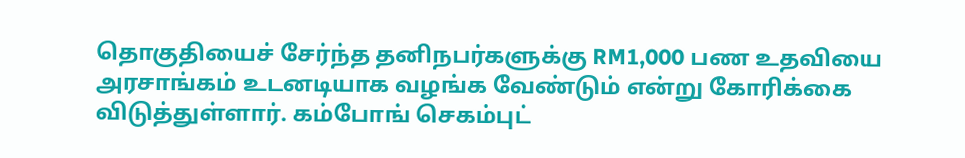தொகுதியைச் சேர்ந்த தனிநபர்களுக்கு RM1,000 பண உதவியை அரசாங்கம் உடனடியாக வழங்க வேண்டும் என்று கோரிக்கை விடுத்துள்ளார். கம்போங் செகம்புட்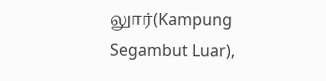லுார்(Kampung Segambut Luar),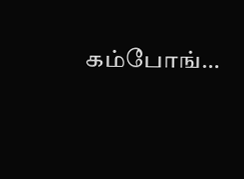கம்போங்…